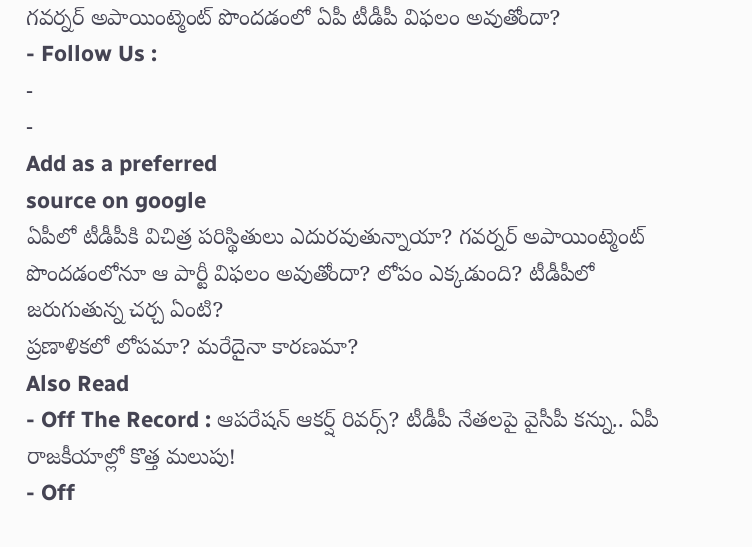గవర్నర్ అపాయింట్మెంట్ పొందడంలో ఏపీ టీడీపీ విఫలం అవుతోందా?
- Follow Us :
-
-
Add as a preferred
source on google
ఏపీలో టీడీపీకి విచిత్ర పరిస్థితులు ఎదురవుతున్నాయా? గవర్నర్ అపాయింట్మెంట్ పొందడంలోనూ ఆ పార్టీ విఫలం అవుతోందా? లోపం ఎక్కడుంది? టీడీపీలో జరుగుతున్న చర్చ ఏంటి?
ప్రణాళికలో లోపమా? మరేదైనా కారణమా?
Also Read
- Off The Record : ఆపరేషన్ ఆకర్ష్ రివర్స్? టీడీపీ నేతలపై వైసీపీ కన్ను.. ఏపీ రాజకీయాల్లో కొత్త మలుపు!
- Off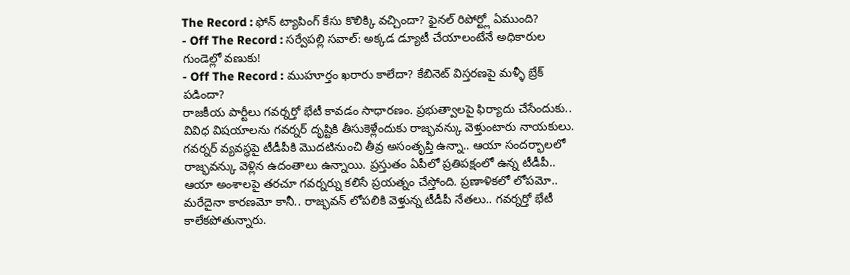The Record : ఫోన్ ట్యాపింగ్ కేసు కొలిక్కి వచ్చిందా? ఫైనల్ రిపోర్ట్లో ఏముంది?
- Off The Record : సర్వేపల్లి సవాల్: అక్కడ డ్యూటీ చేయాలంటేనే అధికారుల గుండెల్లో వణుకు!
- Off The Record : ముహూర్తం ఖరారు కాలేదా? కేబినెట్ విస్తరణపై మళ్ళీ బ్రేక్ పడిందా?
రాజకీయ పార్టీలు గవర్నర్తో భేటీ కావడం సాధారణం. ప్రభుత్వాలపై ఫిర్యాదు చేసేందుకు.. వివిధ విషయాలను గవర్నర్ దృష్టికి తీసుకెళ్లేందుకు రాజ్భవన్కు వెళ్తుంటారు నాయకులు. గవర్నర్ వ్యవస్థపై టీడీపీకి మొదటినుంచి తీవ్ర అసంతృప్తి ఉన్నా.. ఆయా సందర్భాలలో రాజ్భవన్కు వెళ్లిన ఉదంతాలు ఉన్నాయి. ప్రస్తుతం ఏపీలో ప్రతిపక్షంలో ఉన్న టీడీపీ.. ఆయా అంశాలపై తరచూ గవర్నర్ను కలిసే ప్రయత్నం చేస్తోంది. ప్రణాళికలో లోపమో.. మరేదైనా కారణమో కానీ.. రాజ్భవన్ లోపలికి వెళ్తున్న టీడీపీ నేతలు.. గవర్నర్తో భేటీ కాలేకపోతున్నారు.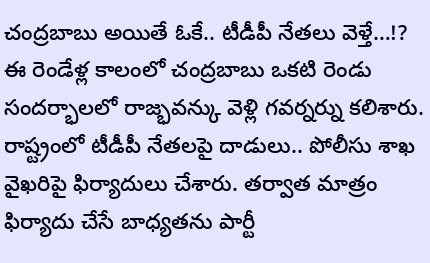చంద్రబాబు అయితే ఓకే.. టీడీపీ నేతలు వెళ్తే…!?
ఈ రెండేళ్ల కాలంలో చంద్రబాబు ఒకటి రెండు సందర్భాలలో రాజ్భవన్కు వెళ్లి గవర్నర్ను కలిశారు. రాష్ట్రంలో టీడీపీ నేతలపై దాడులు.. పోలీసు శాఖ వైఖరిపై ఫిర్యాదులు చేశారు. తర్వాత మాత్రం ఫిర్యాదు చేసే బాధ్యతను పార్టీ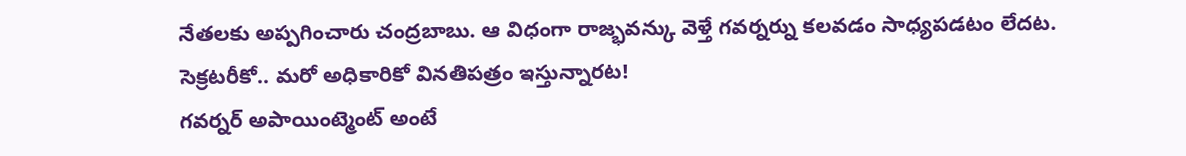నేతలకు అప్పగించారు చంద్రబాబు. ఆ విధంగా రాజ్భవన్కు వెళ్తే గవర్నర్ను కలవడం సాధ్యపడటం లేదట.
సెక్రటరీకో.. మరో అధికారికో వినతిపత్రం ఇస్తున్నారట!
గవర్నర్ అపాయింట్మెంట్ అంటే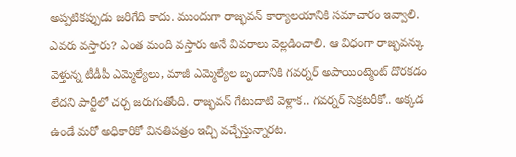అప్పటికప్పుడు జరిగేది కాదు. ముందుగా రాజ్భవన్ కార్యాలయానికి సమాచారం ఇవ్వాలి. ఎవరు వస్తారు? ఎంత మంది వస్తారు అనే వివరాలు వెల్లడించాలి. ఆ విధంగా రాజ్భవన్కు వెళ్తున్న టీడీపీ ఎమ్మెల్యేలు, మాజీ ఎమ్మెల్యేల బృందానికి గవర్నర్ అపాయింట్మెంట్ దొరకడం లేదని పార్టీలో చర్చ జరుగుతోంది. రాజ్భవన్ గేటుదాటి వెళ్లాక.. గవర్నర్ సెక్రటరీకో.. అక్కడ ఉండే మరో అధికారికో వినతిపత్రం ఇచ్చి వచ్చేస్తున్నారట.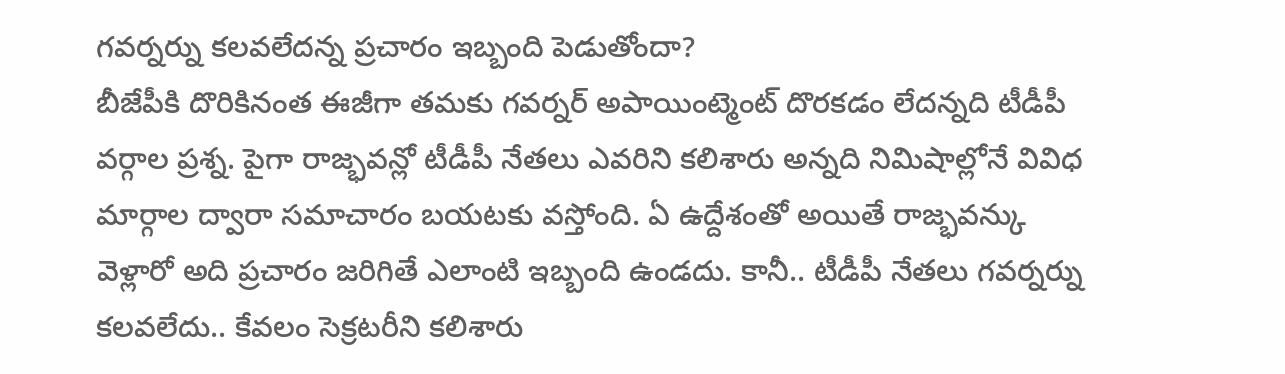గవర్నర్ను కలవలేదన్న ప్రచారం ఇబ్బంది పెడుతోందా?
బీజేపీకి దొరికినంత ఈజీగా తమకు గవర్నర్ అపాయింట్మెంట్ దొరకడం లేదన్నది టీడీపీ వర్గాల ప్రశ్న. పైగా రాజ్భవన్లో టీడీపీ నేతలు ఎవరిని కలిశారు అన్నది నిమిషాల్లోనే వివిధ మార్గాల ద్వారా సమాచారం బయటకు వస్తోంది. ఏ ఉద్దేశంతో అయితే రాజ్భవన్కు వెళ్లారో అది ప్రచారం జరిగితే ఎలాంటి ఇబ్బంది ఉండదు. కానీ.. టీడీపీ నేతలు గవర్నర్ను కలవలేదు.. కేవలం సెక్రటరీని కలిశారు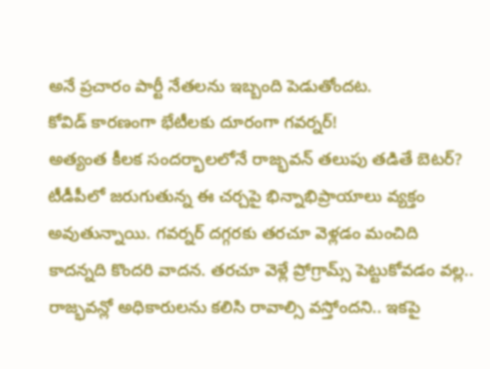అనే ప్రచారం పార్టీ నేతలను ఇబ్బంది పెడుతోందట.
కోవిడ్ కారణంగా భేటీలకు దూరంగా గవర్నర్!
అత్యంత కీలక సందర్భాలలోనే రాజ్భవన్ తలుపు తడితే బెటర్?
టీడీపీలో జరుగుతున్న ఈ చర్చపై భిన్నాభిప్రాయాలు వ్యక్తం అవుతున్నాయి. గవర్నర్ దగ్గరకు తరచూ వెళ్లడం మంచిది కాదన్నది కొందరి వాదన. తరచూ వెళ్లే ప్రోగ్రామ్స్ పెట్టుకోవడం వల్ల.. రాజ్భవన్లో అధికారులను కలిసి రావాల్సి వస్తోందని.. ఇకపై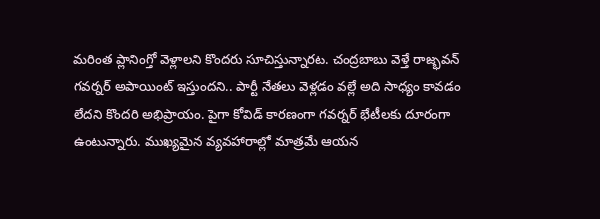మరింత ప్లానింగ్తో వెళ్లాలని కొందరు సూచిస్తున్నారట. చంద్రబాబు వెళ్తే రాజ్భవన్ గవర్నర్ అపాయింట్ ఇస్తుందని.. పార్టీ నేతలు వెళ్లడం వల్లే అది సాధ్యం కావడం లేదని కొందరి అభిప్రాయం. పైగా కోవిడ్ కారణంగా గవర్నర్ భేటీలకు దూరంగా ఉంటున్నారు. ముఖ్యమైన వ్యవహారాల్లో మాత్రమే ఆయన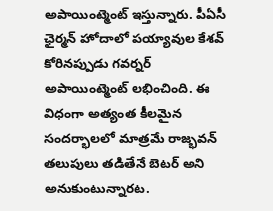అపాయింట్మెంట్ ఇస్తున్నారు. పీఏసీ ఛైర్మన్ హోదాలో పయ్యావుల కేశవ్ కోరినప్పుడు గవర్నర్ అపాయింట్మెంట్ లభించింది. ఈ విధంగా అత్యంత కీలమైన సందర్భాలలో మాత్రమే రాజ్భవన్ తలుపులు తడితేనే బెటర్ అని అనుకుంటున్నారట.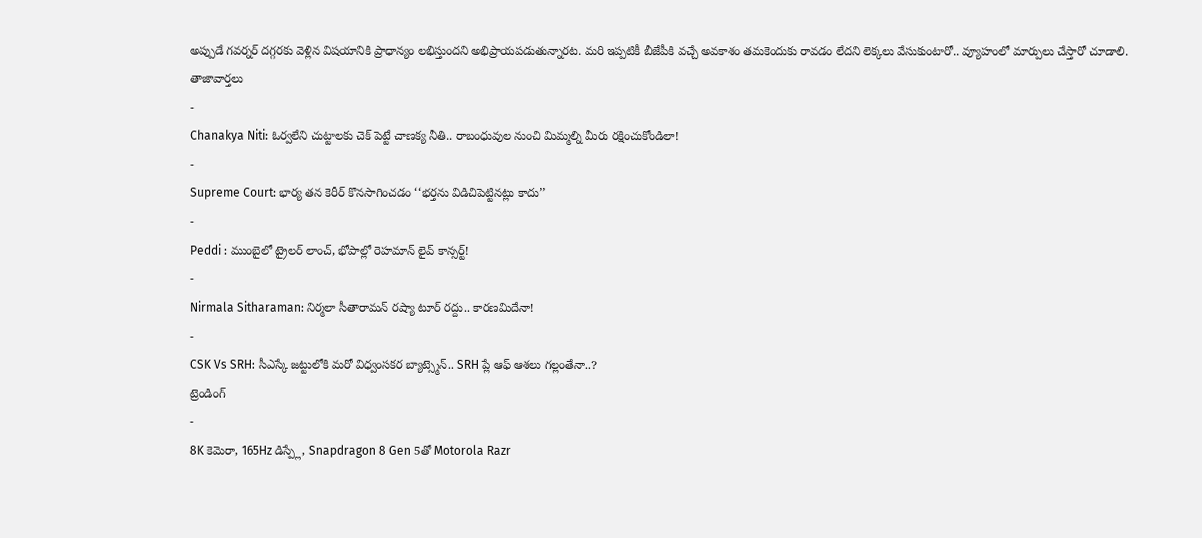అప్పుడే గవర్నర్ దగ్గరకు వెళ్లిన విషయానికి ప్రాధాన్యం లభిస్తుందని అభిప్రాయపడుతున్నారట. మరి ఇప్పటికీ బీజేపీకి వచ్చే అవకాశం తమకెందుకు రావడం లేదని లెక్కలు వేసుకుంటారో.. వ్యూహంలో మార్పులు చేస్తారో చూడాలి.
తాజావార్తలు
-
Chanakya Niti: ఓర్వలేని చుట్టాలకు చెక్ పెట్టే చాణక్య నీతి.. రాబంధువుల నుంచి మిమ్మల్ని మీరు రక్షించుకోండిలా!
-
Supreme Court: భార్య తన కెరీర్ కొనసాగించడం ‘‘భర్తను విడిచిపెట్టినట్లు కాదు’’
-
Peddi : ముంబైలో ట్రైలర్ లాంచ్, భోపాల్లో రెహమాన్ లైవ్ కాన్సర్ట్!
-
Nirmala Sitharaman: నిర్మలా సీతారామన్ రష్యా టూర్ రద్దు.. కారణమిదేనా!
-
CSK Vs SRH: సీఎస్కే జట్టులోకి మరో విధ్వంసకర బ్యాట్స్మెన్.. SRH ప్లే ఆఫ్ ఆశలు గల్లంతేనా..?
ట్రెండింగ్
-
8K కెమెరా, 165Hz డిస్ప్లే, Snapdragon 8 Gen 5తో Motorola Razr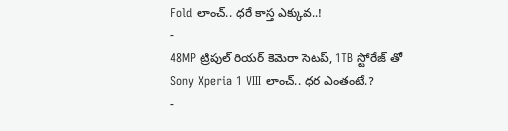Fold లాంచ్.. ధరే కాస్త ఎక్కువ..!
-
48MP ట్రిపుల్ రియర్ కెమెరా సెటప్, 1TB స్టోరేజ్ తో Sony Xperia 1 VIII లాంచ్.. ధర ఎంతంటే.?
-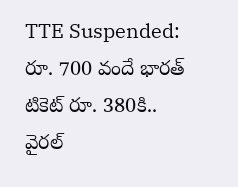TTE Suspended: రూ. 700 వందే భారత్ టికెట్ రూ. 380కి.. వైరల్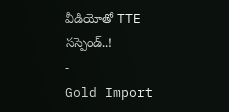వీడియోతో TTE సస్పెండ్..!
-
Gold Import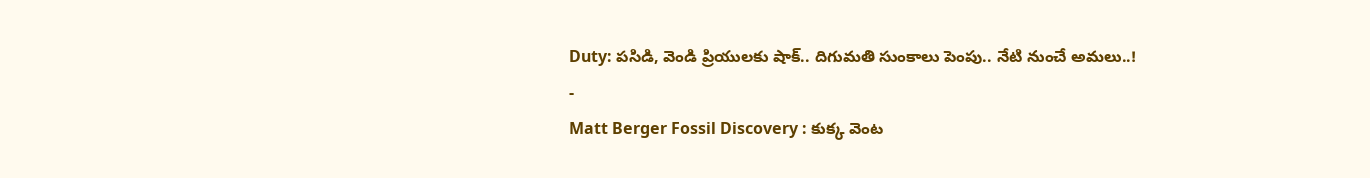Duty: పసిడి, వెండి ప్రియులకు షాక్.. దిగుమతి సుంకాలు పెంపు.. నేటి నుంచే అమలు..!
-
Matt Berger Fossil Discovery : కుక్క వెంట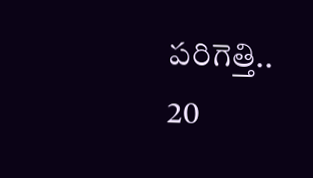పరిగెత్తి.. 20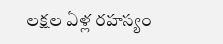లక్షల ఏళ్ల రహస్యం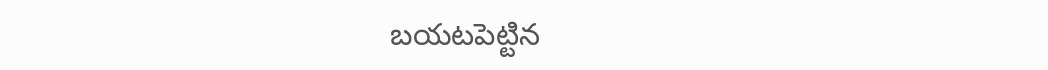బయటపెట్టిన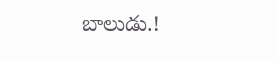బాలుడు.!